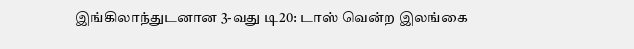இங்கிலாந்துடனான 3-வது டி20: டாஸ் வென்ற இலங்கை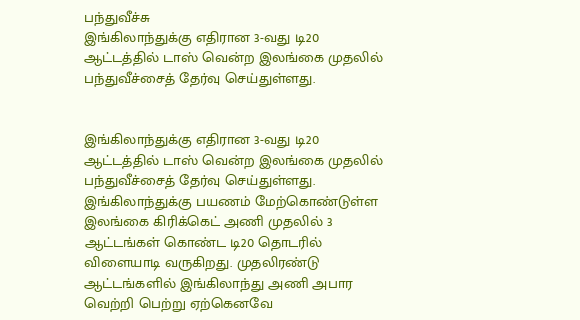பந்துவீச்சு
இங்கிலாந்துக்கு எதிரான 3-வது டி20 ஆட்டத்தில் டாஸ் வென்ற இலங்கை முதலில் பந்துவீச்சைத் தேர்வு செய்துள்ளது.


இங்கிலாந்துக்கு எதிரான 3-வது டி20 ஆட்டத்தில் டாஸ் வென்ற இலங்கை முதலில் பந்துவீச்சைத் தேர்வு செய்துள்ளது.
இங்கிலாந்துக்கு பயணம் மேற்கொண்டுள்ள இலங்கை கிரிக்கெட் அணி முதலில் 3 ஆட்டங்கள் கொண்ட டி20 தொடரில் விளையாடி வருகிறது. முதலிரண்டு ஆட்டங்களில் இங்கிலாந்து அணி அபார வெற்றி பெற்று ஏற்கெனவே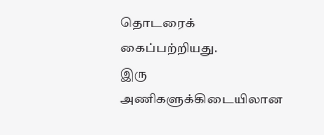தொடரைக் கைப்பற்றியது.
இரு அணிகளுக்கிடையிலான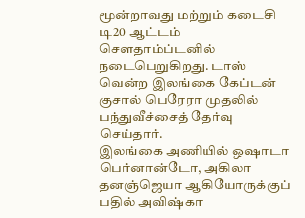மூன்றாவது மற்றும் கடைசி டி20 ஆட்டம் சௌதாம்ப்டனில் நடைபெறுகிறது. டாஸ் வென்ற இலங்கை கேப்டன் குசால் பெரேரா முதலில் பந்துவீச்சைத் தேர்வு செய்தார்.
இலங்கை அணியில் ஒஷாடா பெர்னான்டோ, அகிலா தனஞ்ஜெயா ஆகியோருக்குப் பதில் அவிஷ்கா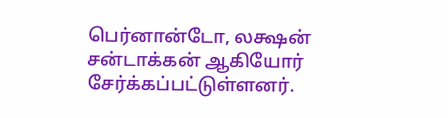பெர்னான்டோ, லக்ஷன் சன்டாக்கன் ஆகியோர் சேர்க்கப்பட்டுள்ளனர்.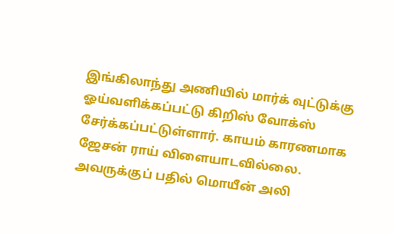இங்கிலாந்து அணியில் மார்க் வுட்டுக்கு ஓய்வளிக்கப்பட்டு கிறிஸ் வோக்ஸ் சேர்க்கப்பட்டுள்ளார். காயம் காரணமாக ஜேசன் ராய் விளையாடவில்லை. அவருக்குப் பதில் மொயீன் அலி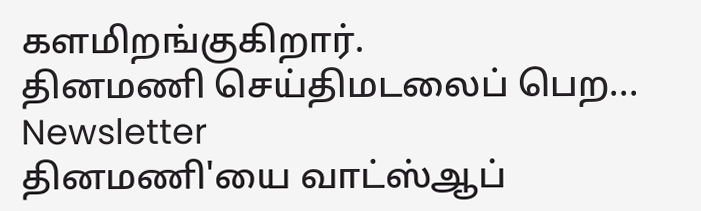களமிறங்குகிறார்.
தினமணி செய்திமடலைப் பெற... Newsletter
தினமணி'யை வாட்ஸ்ஆப்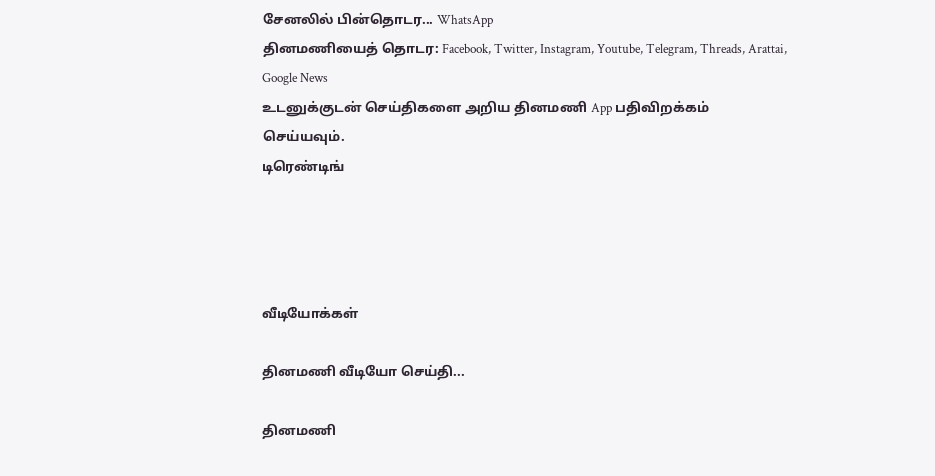சேனலில் பின்தொடர... WhatsApp
தினமணியைத் தொடர: Facebook, Twitter, Instagram, Youtube, Telegram, Threads, Arattai, Google News
உடனுக்குடன் செய்திகளை அறிய தினமணி App பதிவிறக்கம் செய்யவும்.
டிரெண்டிங்




வீடியோக்கள்

தினமணி வீடியோ செய்தி...

தினமணி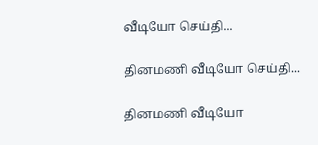வீடியோ செய்தி...

தினமணி வீடியோ செய்தி...

தினமணி வீடியோ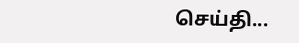செய்தி...